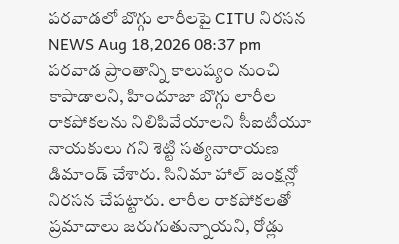పరవాడలో బొగ్గు లారీలపై CITU నిరసన
NEWS Aug 18,2026 08:37 pm
పరవాడ ప్రాంతాన్ని కాలుష్యం నుంచి కాపాడాలని, హిందూజా బొగ్గు లారీల రాకపోకలను నిలిపివేయాలని సీఐటీయూ నాయకులు గని శెట్టి సత్యనారాయణ డిమాండ్ చేశారు. సినిమా హాల్ జంక్షన్లో నిరసన చేపట్టారు. లారీల రాకపోకలతో ప్రమాదాలు జరుగుతున్నాయని, రోడ్లు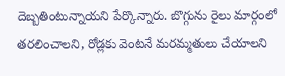దెబ్బతింటున్నాయని పేర్కొన్నారు. బొగ్గును రైలు మార్గంలో తరలించాలని, రోడ్లకు వెంటనే మరమ్మతులు చేయాలని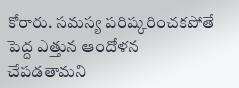కోరారు. సమస్య పరిష్కరించకపోతే పెద్ద ఎత్తున ఆందోళన చేపడతామని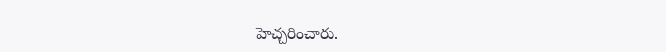హెచ్చరించారు.